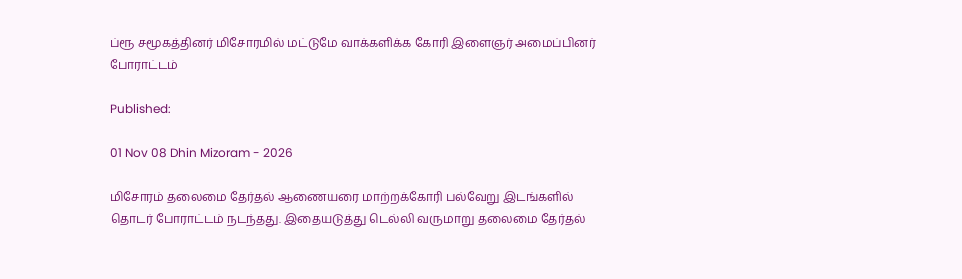ப்ரூ சமூகத்தினர் மிசோரமில் மட்டுமே வாக்களிக்க கோரி இளைஞர் அமைப்பினர் போராட்டம்

Published:

01 Nov 08 Dhin Mizoram - 2026

மிசோரம் தலைமை தேர்தல் ஆணையரை மாற்றக்கோரி பல்வேறு இடங்களில் தொடர் போராட்டம் நடந்தது. இதையடுத்து டெல்லி வருமாறு தலைமை தேர்தல்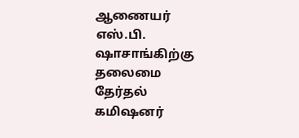ஆணையர் எஸ்.பி. ஷாசாங்கிற்கு தலைமை தேர்தல் கமிஷனர்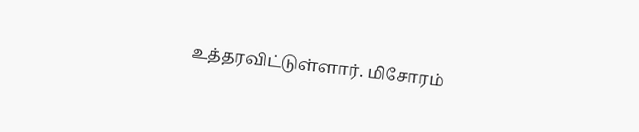உத்தரவிட்டுள்ளார். மிசோரம்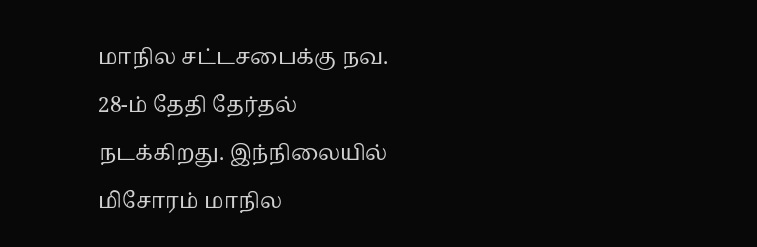மாநில சட்டசபைக்கு நவ. 28-ம் தேதி தேர்தல் நடக்கிறது. இந்நிலையில் மிசோரம் மாநில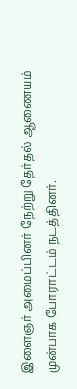இளைஞர் அமைப்பினர் நேற்று தேர்தல் ஆணையம் முன்பாக போராட்டம் நடத்தினர்.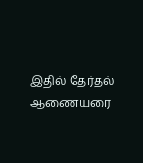இதில் தேர்தல் ஆணையரை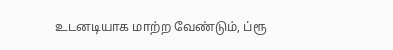உடனடியாக மாற்ற வேண்டும், ப்ரூ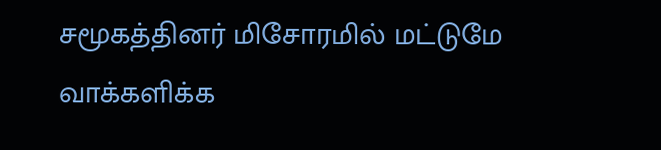சமூகத்தினர் மிசோரமில் மட்டுமே வாக்களிக்க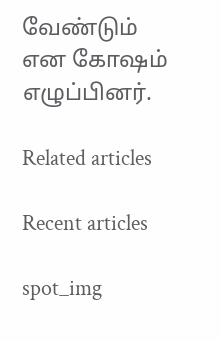வேண்டும் என கோஷம் எழுப்பினர்.

Related articles

Recent articles

spot_img